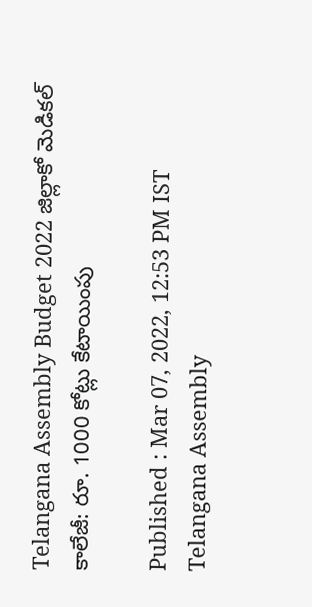Telangana Assembly Budget 2022 జిల్లాకో మెడికల్ కాలేజీ: రూ. 1000 కోట్లు కేటాయింపు

Published : Mar 07, 2022, 12:53 PM IST
Telangana Assembly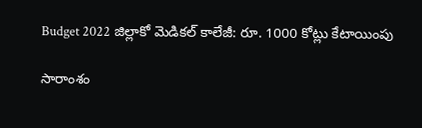Budget 2022 జిల్లాకో మెడికల్ కాలేజీ: రూ. 1000 కోట్లు కేటాయింపు

సారాంశం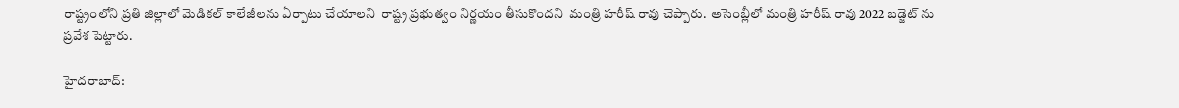రాష్ట్రంలోని ప్రతి జిల్లాలో మెడికల్ కాలేజీలను ఏర్పాటు చేయాలని  రాష్ట్ర ప్రభుత్వం నిర్ణయం తీసుకొందని  మంత్రి హరీష్ రావు చెప్పారు.  అసెంబ్లీలో మంత్రి హరీష్ రావు 2022 బడ్జెట్ ను ప్రవేశ పెట్టారు.

హైదరాబాద్: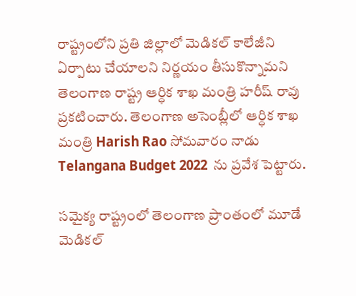రాష్ట్రంలోని ప్రతి జిల్లాలో మెడికల్ కాలేజీని ఏర్పాటు చేయాలని నిర్ణయం తీసుకొన్నామని తెలంగాణ రాష్ట్ర ఆర్ధిక శాఖ మంత్రి హరీష్ రావు ప్రకటించారు. తెలంగాణ అసెంబ్లీలో ఆర్ధిక శాఖ మంత్రి Harish Rao సోమవారం నాడు  Telangana Budget 2022  ను ప్రవేశ పెట్టారు.

సమైక్య రాష్ట్రంలో తెలంగాణ ప్రాంతంలో మూడే మెడికల్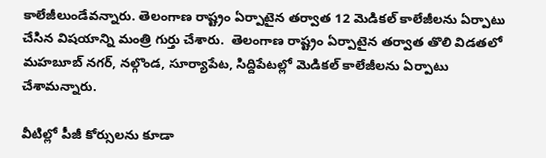కాలేజీలుండేవన్నారు. తెలంగాణ రాష్ట్రం ఏర్పాటైన తర్వాత 12 మెడికల్ కాలేజీలను ఏర్పాటు చేసిన విషయాన్ని మంత్రి గుర్తు చేశారు.  తెలంగాణ రాష్ట్రం ఏర్పాటైన తర్వాత తొలి విడతలో మహబూబ్ నగర్, నల్గొండ, సూర్యాపేట, సిద్దిపేటల్లో మెడికల్ కాలేజీలను ఏర్పాటు చేశామన్నారు.

వీటిల్లో పీజీ కోర్సులను కూడా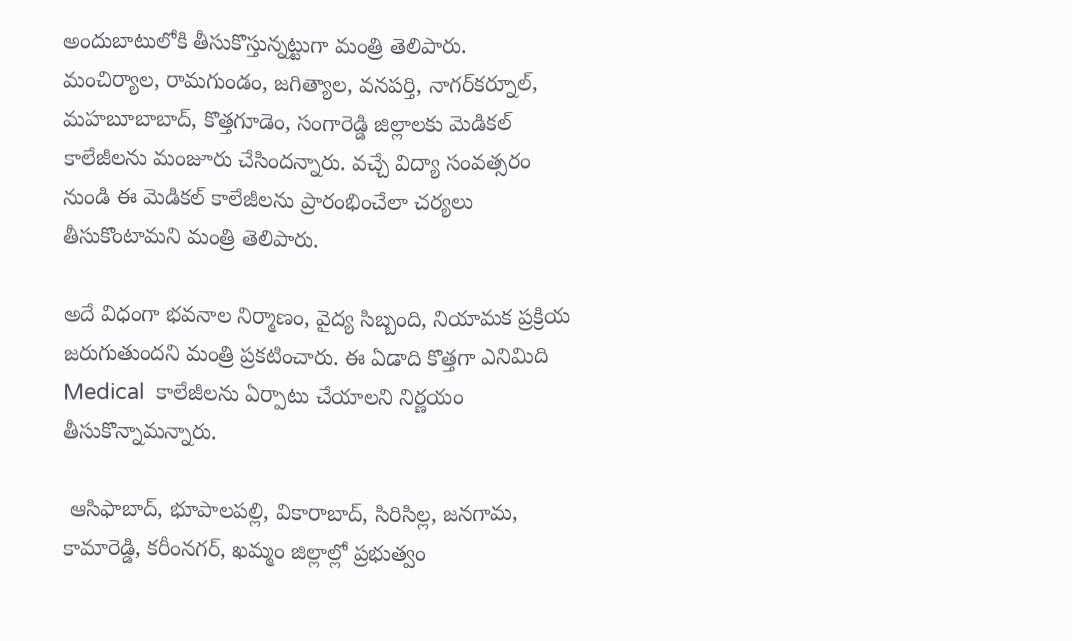అందుబాటులోకి తీసుకొస్తున్నట్టుగా మంత్రి తెలిపారు.  మంచిర్యాల, రామగుండం, జగిత్యాల, వనపర్తి, నాగర్‌కర్నూల్,  మహబూబాబాద్, కొత్తగూడెం, సంగారెడ్డి జిల్లాలకు మెడికల్ కాలేజీలను మంజూరు చేసిందన్నారు. వచ్చే విద్యా సంవత్సరం నుండి ఈ మెడికల్ కాలేజీలను ప్రారంభించేలా చర్యలు తీసుకొంటామని మంత్రి తెలిపారు.

అదే విధంగా భవనాల నిర్మాణం, వైద్య సిబ్బంది, నియామక ప్రక్రియ జరుగుతుందని మంత్రి ప్రకటించారు. ఈ ఏడాది కొత్తగా ఎనిమిది Medical  కాలేజీలను ఏర్పాటు చేయాలని నిర్ణయం తీసుకొన్నామన్నారు.

 ఆసిఫాబాద్, భూపాలపల్లి, వికారాబాద్, సిరిసిల్ల, జనగామ, కామారెడ్డి, కరీంనగర్, ఖమ్మం జిల్లాల్లో ప్రభుత్వం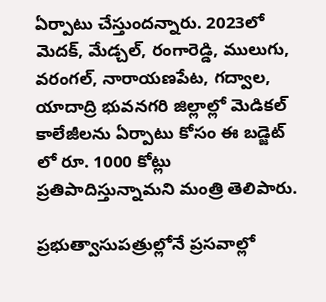ఏర్పాటు చేస్తుందన్నారు. 2023లో  మెదక్, మేడ్చల్, రంగారెడ్డి, ములుగు, వరంగల్, నారాయణపేట, గద్వాల, యాదాద్రి భువనగరి జిల్లాల్లో మెడికల్ కాలేజీలను ఏర్పాటు కోసం ఈ బడ్జెట్ లో రూ. 1000 కోట్లు ప్రతిపాదిస్తున్నామని మంత్రి తెలిపారు.

ప్రభుత్వాసుపత్రుల్లోనే ప్రసవాల్లో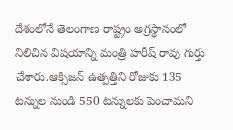దేశంలోనే తెలంగాణ రాష్ట్రం అగ్రస్థానంలో నిలిచిన విషయాన్ని మంత్రి హరీష్ రావు గుర్తు చేశారు.ఆక్సిజన్ ఉత్పత్తిని రోజుకు 135 టన్నుల నుండి 550 టన్నులకు పెంచామని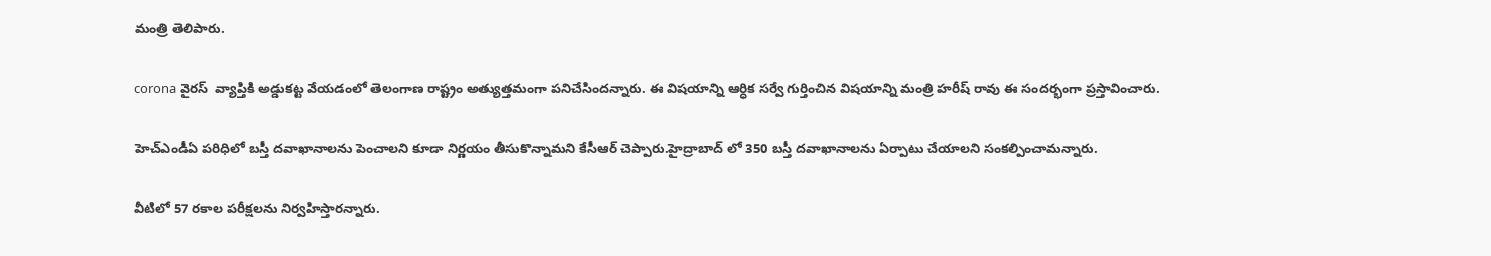మంత్రి తెలిపారు.

corona వైరస్  వ్యాప్తికి అడ్డుకట్ట వేయడంలో తెలంగాణ రాష్ట్రం అత్యుత్తమంగా పనిచేసిందన్నారు. ఈ విషయాన్ని ఆర్ధిక సర్వే గుర్తించిన విషయాన్ని మంత్రి హరీష్ రావు ఈ సందర్భంగా ప్రస్తావించారు.

హెచ్ఎండీఏ పరిధిలో బస్తీ దవాఖానాలను పెంచాలని కూడా నిర్ణయం తీసుకొన్నామని కేసీఆర్ చెప్పారు.హైద్రాబాద్ లో 350 బస్తీ దవాఖానాలను ఏర్పాటు చేయాలని సంకల్పించామన్నారు.

వీటిలో 57 రకాల పరీక్షలను నిర్వహిస్తారన్నారు.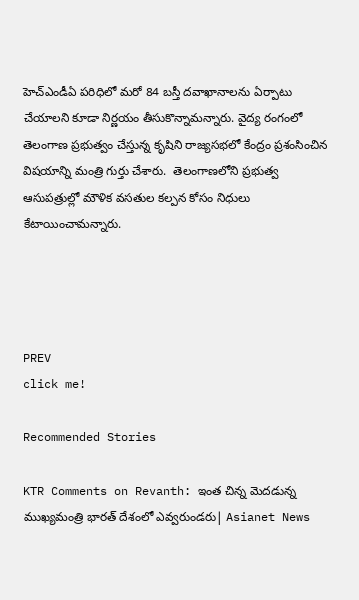హెచ్‌ఎండీఏ పరిధిలో మరో 84 బస్తీ దవాఖానాలను ఏర్పాటు చేయాలని కూడా నిర్ణయం తీసుకొన్నామన్నారు. వైద్య రంగంలో తెలంగాణ ప్రభుత్వం చేస్తున్న కృషిని రాజ్యసభలో కేంద్రం ప్రశంసించిన విషయాన్ని మంత్రి గుర్తు చేశారు.  తెలంగాణలోని ప్రభుత్వ ఆసుపత్రుల్లో మౌళిక వసతుల కల్పన కోసం నిధులు కేటాయించామన్నారు.




PREV
click me!

Recommended Stories

KTR Comments on Revanth: ఇంత చిన్న మెదడున్న ముఖ్యమంత్రి భారత్ దేశంలో ఎవ్వరుండరు| Asianet News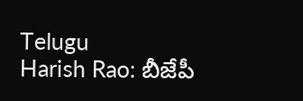Telugu
Harish Rao: బీజేపీ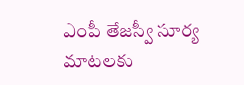ఎంపీ తేజస్వీ సూర్య మాటలకు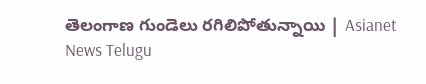తెలంగాణ గుండెలు రగిలిపోతున్నాయి | Asianet News Telugu